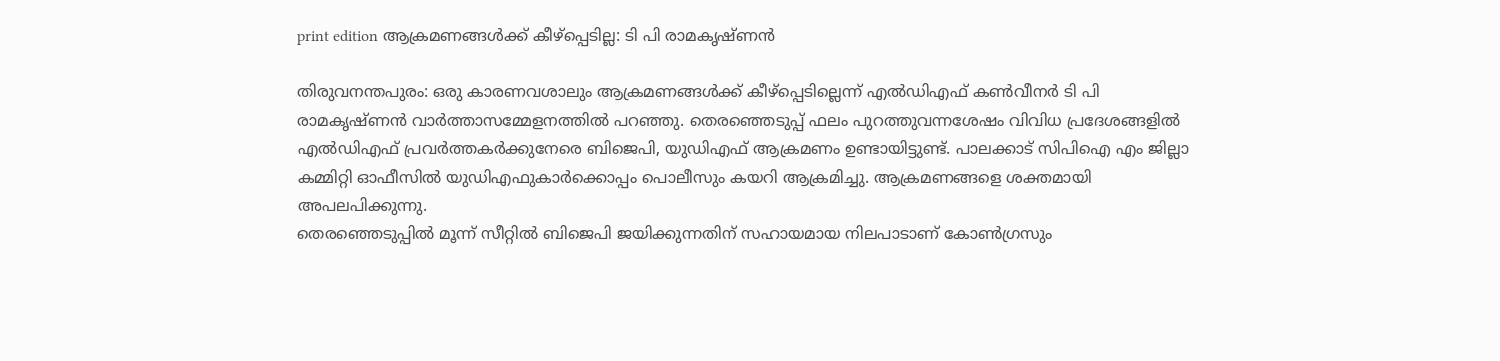print edition ആക്രമണങ്ങൾക്ക് കീഴ്പ്പെടില്ല: ടി പി രാമകൃഷ്ണൻ

തിരുവനന്തപുരം: ഒരു കാരണവശാലും ആക്രമണങ്ങൾക്ക് കീഴ്പ്പെടില്ലെന്ന് എൽഡിഎഫ് കൺവീനർ ടി പി രാമകൃഷ്ണൻ വാർത്താസമ്മേളനത്തിൽ പറഞ്ഞു. തെരഞ്ഞെടുപ്പ് ഫലം പുറത്തുവന്നശേഷം വിവിധ പ്രദേശങ്ങളിൽ എൽഡിഎഫ് പ്രവർത്തകർക്കുനേരെ ബിജെപി, യുഡിഎഫ് ആക്രമണം ഉണ്ടായിട്ടുണ്ട്. പാലക്കാട് സിപിഐ എം ജില്ലാ കമ്മിറ്റി ഓഫീസിൽ യുഡിഎഫുകാർക്കൊപ്പം പൊലീസും കയറി ആക്രമിച്ചു. ആക്രമണങ്ങളെ ശക്തമായി അപലപിക്കുന്നു.
തെരഞ്ഞെടുപ്പിൽ മൂന്ന് സീറ്റിൽ ബിജെപി ജയിക്കുന്നതിന് സഹായമായ നിലപാടാണ് കോൺഗ്രസും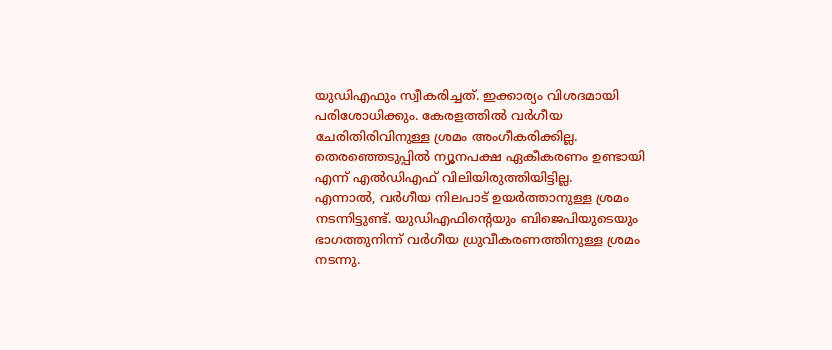യുഡിഎഫും സ്വീകരിച്ചത്. ഇക്കാര്യം വിശദമായി പരിശോധിക്കും. കേരളത്തിൽ വർഗീയ ചേരിതിരിവിനുള്ള ശ്രമം അംഗീകരിക്കില്ല. തെരഞ്ഞെടുപ്പിൽ ന്യൂനപക്ഷ ഏകീകരണം ഉണ്ടായി എന്ന് എൽഡിഎഫ് വിലിയിരുത്തിയിട്ടില്ല.
എന്നാൽ, വർഗീയ നിലപാട് ഉയർത്താനുള്ള ശ്രമം നടന്നിട്ടുണ്ട്. യുഡിഎഫിന്റെയും ബിജെപിയുടെയും ഭാഗത്തുനിന്ന് വർഗീയ ധ്രുവീകരണത്തിനുള്ള ശ്രമം നടന്നു.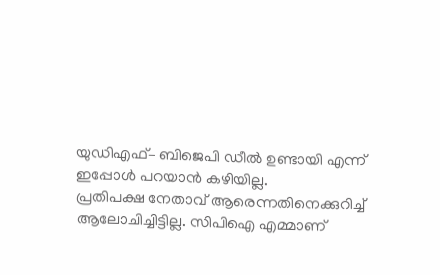യുഡിഎഫ്– ബിജെപി ഡീൽ ഉണ്ടായി എന്ന് ഇപ്പോൾ പറയാൻ കഴിയില്ല.
പ്രതിപക്ഷ നേതാവ് ആരെന്നതിനെക്കുറിച്ച് ആലോചിച്ചിട്ടില്ല. സിപിഐ എമ്മാണ്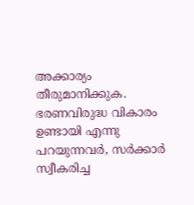അക്കാര്യം തീരുമാനിക്കുക. ഭരണവിരുദ്ധ വികാരം ഉണ്ടായി എന്നു പറയുന്നവർ, സർക്കാർ സ്വീകരിച്ച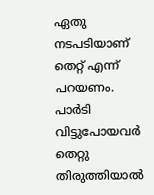ഏതു നടപടിയാണ് തെറ്റ് എന്ന് പറയണം. പാർടി വിട്ടുപോയവർ തെറ്റു തിരുത്തിയാൽ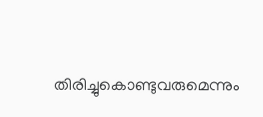തിരിച്ചുകൊണ്ടുവരുമെന്നും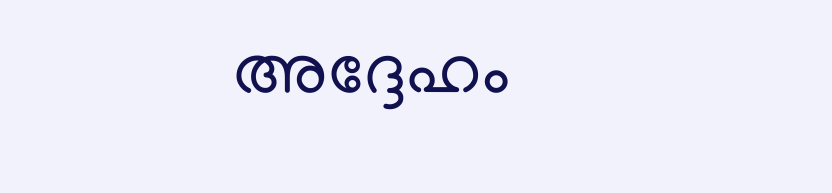അദ്ദേഹം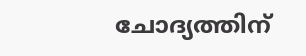ചോദ്യത്തിന്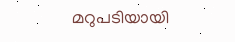മറുപടിയായി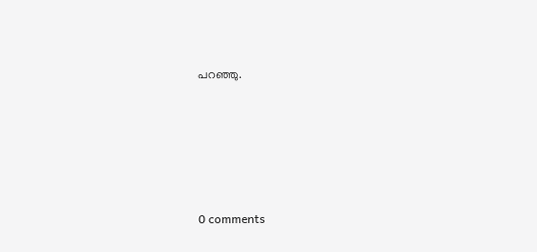പറഞ്ഞു.










0 comments